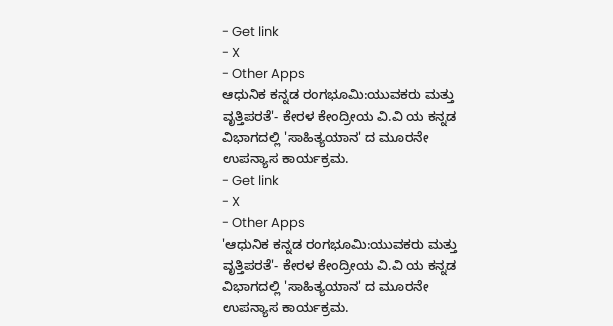- Get link
- X
- Other Apps
ಆಧುನಿಕ ಕನ್ನಡ ರಂಗಭೂಮಿ:ಯುವಕರು ಮತ್ತು ವೃತ್ತಿಪರತೆ'- ಕೇರಳ ಕೇಂದ್ರೀಯ ವಿ.ವಿ ಯ ಕನ್ನಡ ವಿಭಾಗದಲ್ಲಿ 'ಸಾಹಿತ್ಯಯಾನ' ದ ಮೂರನೇ ಉಪನ್ಯಾಸ ಕಾರ್ಯಕ್ರಮ.
- Get link
- X
- Other Apps
'ಆಧುನಿಕ ಕನ್ನಡ ರಂಗಭೂಮಿ:ಯುವಕರು ಮತ್ತು ವೃತ್ತಿಪರತೆ'- ಕೇರಳ ಕೇಂದ್ರೀಯ ವಿ.ವಿ ಯ ಕನ್ನಡ ವಿಭಾಗದಲ್ಲಿ 'ಸಾಹಿತ್ಯಯಾನ' ದ ಮೂರನೇ ಉಪನ್ಯಾಸ ಕಾರ್ಯಕ್ರಮ.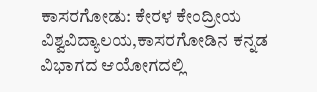ಕಾಸರಗೋಡು: ಕೇರಳ ಕೇಂದ್ರೀಯ ವಿಶ್ವವಿದ್ಯಾಲಯ,ಕಾಸರಗೋಡಿನ ಕನ್ನಡ ವಿಭಾಗದ ಆಯೋಗದಲ್ಲಿ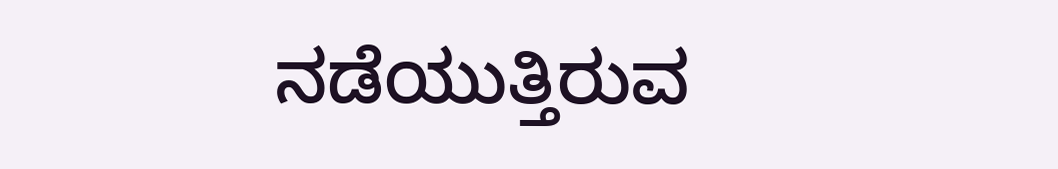ನಡೆಯುತ್ತಿರುವ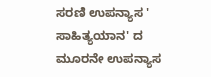ಸರಣಿ ಉಪನ್ಯಾಸ ' ಸಾಹಿತ್ಯಯಾನ' ದ ಮೂರನೇ ಉಪನ್ಯಾಸ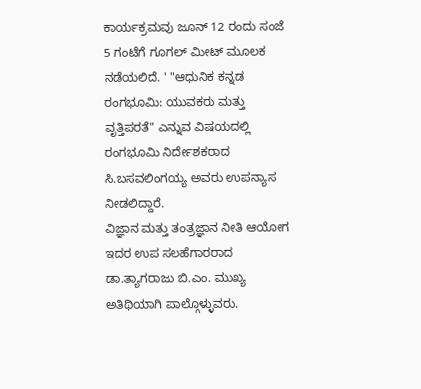ಕಾರ್ಯಕ್ರಮವು ಜೂನ್ 12 ರಂದು ಸಂಜೆ 5 ಗಂಟೆಗೆ ಗೂಗಲ್ ಮೀಟ್ ಮೂಲಕ ನಡೆಯಲಿದೆ. ' "ಆಧುನಿಕ ಕನ್ನಡ ರಂಗಭೂಮಿ: ಯುವಕರು ಮತ್ತು ವೃತ್ತಿಪರತೆ" ಎನ್ನುವ ವಿಷಯದಲ್ಲಿ ರಂಗಭೂಮಿ ನಿರ್ದೇಶಕರಾದ ಸಿ.ಬಸವಲಿಂಗಯ್ಯ ಅವರು ಉಪನ್ಯಾಸ ನೀಡಲಿದ್ದಾರೆ.
ವಿಜ್ಞಾನ ಮತ್ತು ತಂತ್ರಜ್ಞಾನ ನೀತಿ ಆಯೋಗ ಇದರ ಉಪ ಸಲಹೆಗಾರರಾದ ಡಾ.ತ್ಯಾಗರಾಜು ಬಿ.ಎಂ. ಮುಖ್ಯ ಅತಿಥಿಯಾಗಿ ಪಾಲ್ಗೊಳ್ಳುವರು.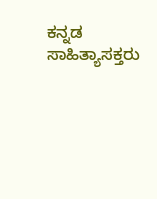ಕನ್ನಡ ಸಾಹಿತ್ಯಾಸಕ್ತರು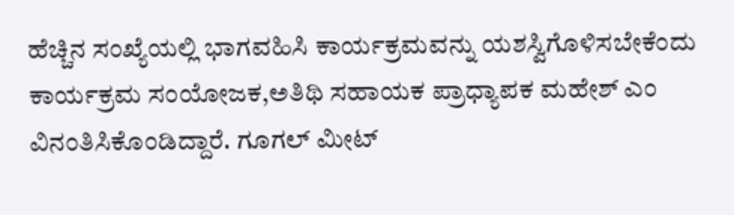ಹೆಚ್ಚಿನ ಸಂಖ್ಯೆಯಲ್ಲಿ ಭಾಗವಹಿಸಿ ಕಾರ್ಯಕ್ರಮವನ್ನು ಯಶಸ್ವಿಗೊಳಿಸಬೇಕೆಂದು ಕಾರ್ಯಕ್ರಮ ಸಂಯೋಜಕ,ಅತಿಥಿ ಸಹಾಯಕ ಪ್ರಾಧ್ಯಾಪಕ ಮಹೇಶ್ ಎಂ ವಿನಂತಿಸಿಕೊಂಡಿದ್ದಾರೆ. ಗೂಗಲ್ ಮೀಟ್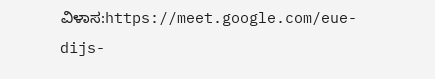ವಿಳಾಸ:https://meet.google.com/eue-dijs-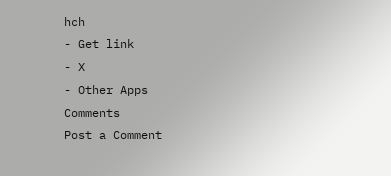hch
- Get link
- X
- Other Apps
Comments
Post a Comment